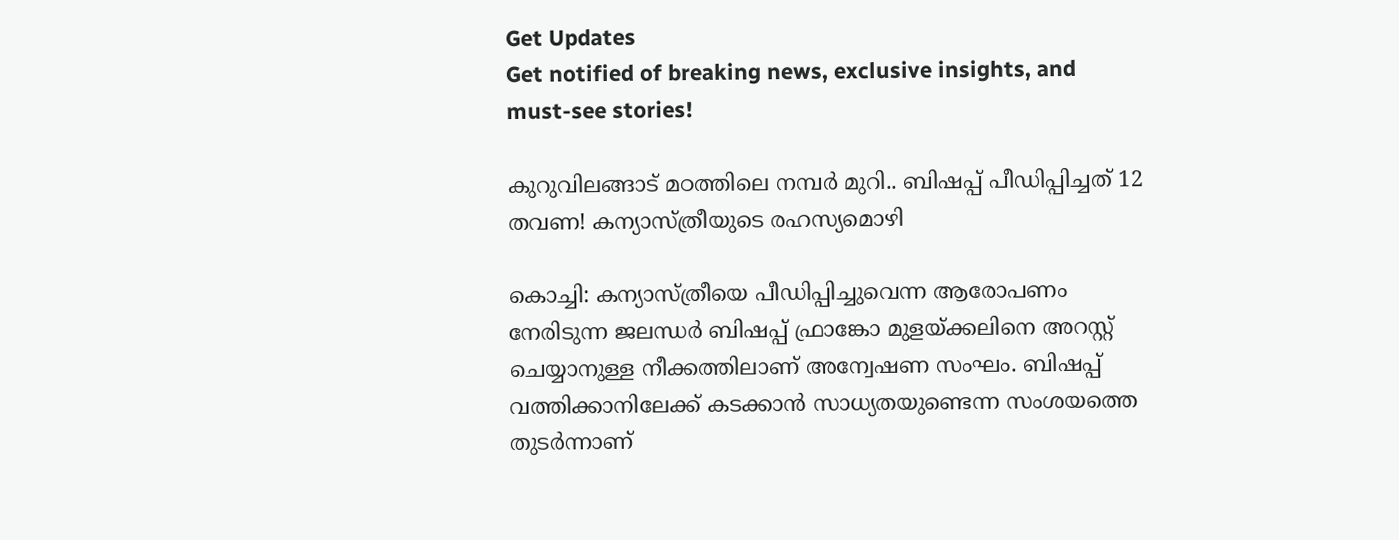Get Updates
Get notified of breaking news, exclusive insights, and must-see stories!

കുറുവിലങ്ങാട് മഠത്തിലെ നമ്പർ മുറി.. ബിഷപ്പ് പീഡിപ്പിച്ചത് 12 തവണ! കന്യാസ്ത്രീയുടെ രഹസ്യമൊഴി

കൊച്ചി: കന്യാസ്ത്രീയെ പീഡിപ്പിച്ചുവെന്ന ആരോപണം നേരിടുന്ന ജലന്ധര്‍ ബിഷപ്പ് ഫ്രാങ്കോ മുളയ്ക്കലിനെ അറസ്റ്റ് ചെയ്യാനുള്ള നീക്കത്തിലാണ് അന്വേഷണ സംഘം. ബിഷപ്പ് വത്തിക്കാനിലേക്ക് കടക്കാന്‍ സാധ്യതയുണ്ടെന്ന സംശയത്തെ തുടര്‍ന്നാണ്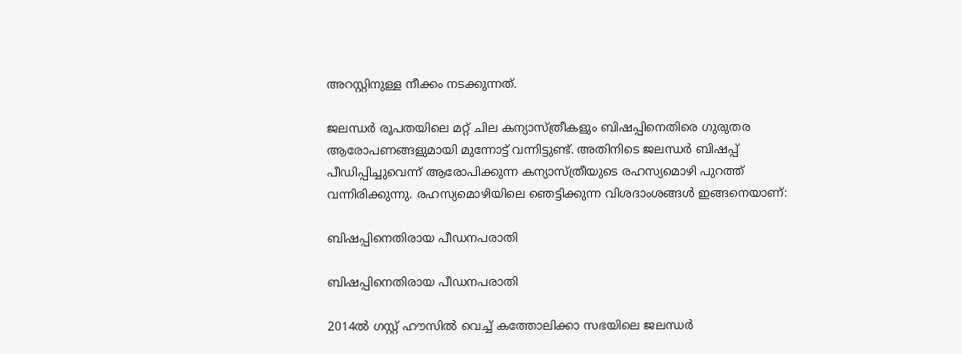അറസ്റ്റിനുള്ള നീക്കം നടക്കുന്നത്.

ജലന്ധര്‍ രൂപതയിലെ മറ്റ് ചില കന്യാസ്ത്രീകളും ബിഷപ്പിനെതിരെ ഗുരുതര ആരോപണങ്ങളുമായി മുന്നോട്ട് വന്നിട്ടുണ്ട്. അതിനിടെ ജലന്ധര്‍ ബിഷപ്പ് പീഡിപ്പിച്ചുവെന്ന് ആരോപിക്കുന്ന കന്യാസ്ത്രീയുടെ രഹസ്യമൊഴി പുറത്ത് വന്നിരിക്കുന്നു. രഹസ്യമൊഴിയിലെ ഞെട്ടിക്കുന്ന വിശദാംശങ്ങൾ ഇങ്ങനെയാണ്:

ബിഷപ്പിനെതിരായ പീഡനപരാതി

ബിഷപ്പിനെതിരായ പീഡനപരാതി

2014ല്‍ ഗസ്റ്റ് ഹൗസില്‍ വെച്ച് കത്തോലിക്കാ സഭയിലെ ജലന്ധര്‍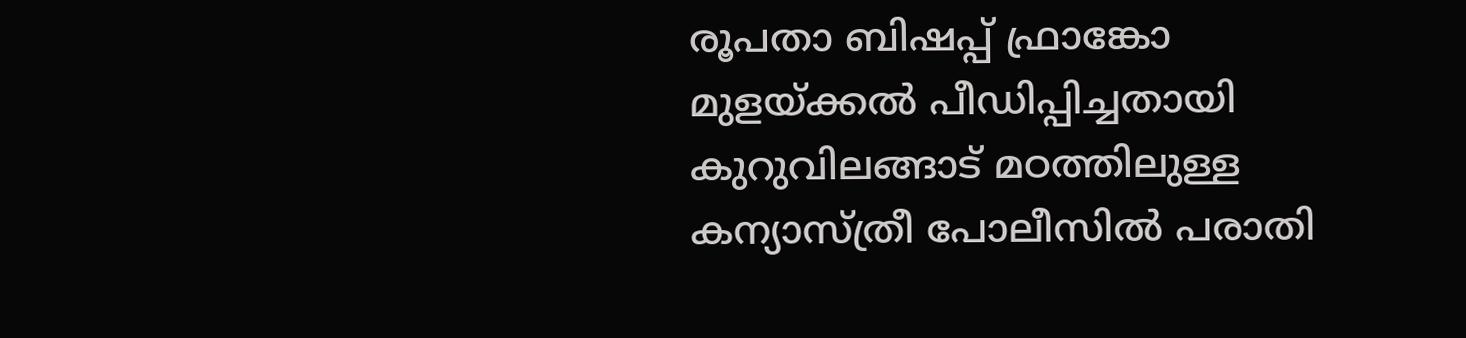രൂപതാ ബിഷപ്പ് ഫ്രാങ്കോ മുളയ്ക്കല്‍ പീഡിപ്പിച്ചതായി കുറുവിലങ്ങാട് മഠത്തിലുള്ള കന്യാസ്ത്രീ പോലീസില്‍ പരാതി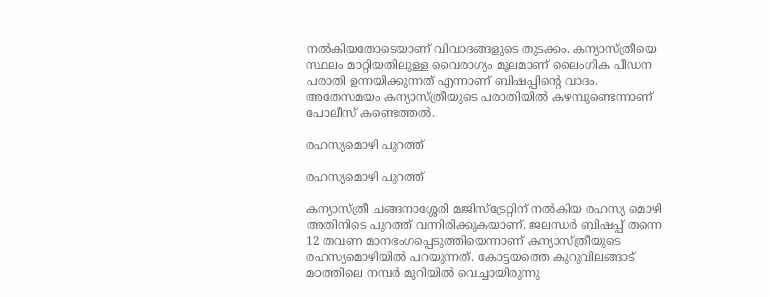നല്‍കിയതോടെയാണ് വിവാദങ്ങളുടെ തുടക്കം. കന്യാസ്ത്രീയെ സ്ഥലം മാറ്റിയതിലുള്ള വൈരാഗ്യം മൂലമാണ് ലൈംഗിക പീഡന പരാതി ഉന്നയിക്കുന്നത് എന്നാണ് ബിഷപ്പിന്റെ വാദം. അതേസമയം കന്യാസ്ത്രീയുടെ പരാതിയില്‍ കഴമ്പുണ്ടെന്നാണ് പോലീസ് കണ്ടെത്തല്‍.

രഹസ്യമൊഴി പുറത്ത്

രഹസ്യമൊഴി പുറത്ത്

കന്യാസ്ത്രീ ചങ്ങനാശ്ശേരി മജിസ്‌ട്രേറ്റിന് നല്‍കിയ രഹസ്യ മൊഴി അതിനിടെ പുറത്ത് വന്നിരിക്കുകയാണ്. ജലന്ധര്‍ ബിഷപ്പ് തന്നെ 12 തവണ മാനഭംഗപ്പെടുത്തിയെന്നാണ് കന്യാസ്ത്രീയുടെ രഹസ്യമൊഴിയില്‍ പറയുന്നത്. കോട്ടയത്തെ കുറുവിലങ്ങാട് മഠത്തിലെ നമ്പര്‍ മുറിയില്‍ വെച്ചായിരുന്നു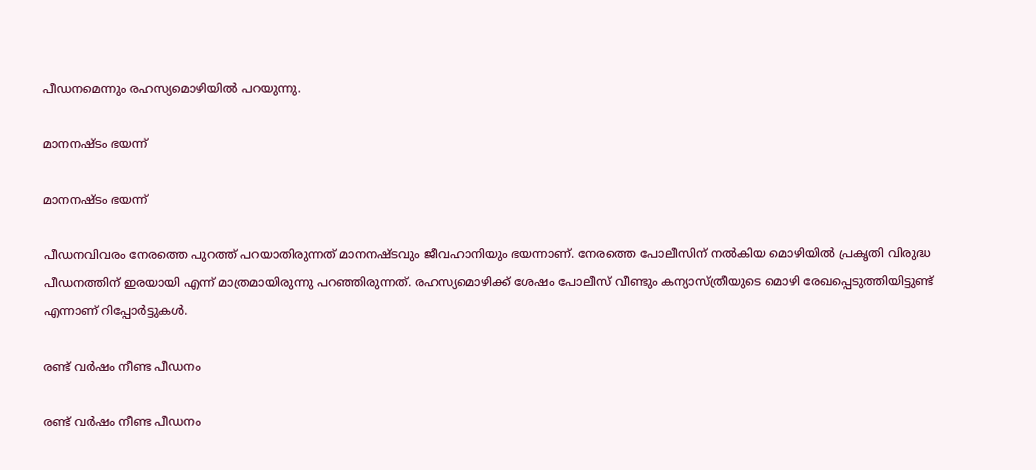പീഡനമെന്നും രഹസ്യമൊഴിയില്‍ പറയുന്നു.

മാനനഷ്ടം ഭയന്ന്

മാനനഷ്ടം ഭയന്ന്

പീഡനവിവരം നേരത്തെ പുറത്ത് പറയാതിരുന്നത് മാനനഷ്ടവും ജീവഹാനിയും ഭയന്നാണ്. നേരത്തെ പോലീസിന് നല്‍കിയ മൊഴിയില്‍ പ്രകൃതി വിരുദ്ധ പീഡനത്തിന് ഇരയായി എന്ന് മാത്രമായിരുന്നു പറഞ്ഞിരുന്നത്. രഹസ്യമൊഴിക്ക് ശേഷം പോലീസ് വീണ്ടും കന്യാസ്ത്രീയുടെ മൊഴി രേഖപ്പെടുത്തിയിട്ടുണ്ട് എന്നാണ് റിപ്പോര്‍ട്ടുകള്‍.

രണ്ട് വർഷം നീണ്ട പീഡനം

രണ്ട് വർഷം നീണ്ട പീഡനം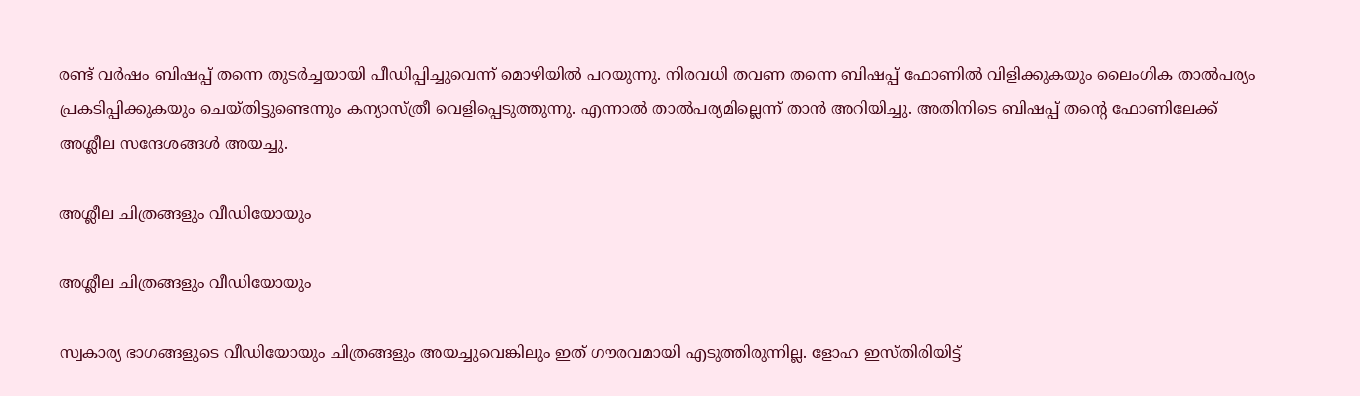രണ്ട് വര്‍ഷം ബിഷപ്പ് തന്നെ തുടര്‍ച്ചയായി പീഡിപ്പിച്ചുവെന്ന് മൊഴിയില്‍ പറയുന്നു. നിരവധി തവണ തന്നെ ബിഷപ്പ് ഫോണില്‍ വിളിക്കുകയും ലൈംഗിക താല്‍പര്യം പ്രകടിപ്പിക്കുകയും ചെയ്തിട്ടുണ്ടെന്നും കന്യാസ്ത്രീ വെളിപ്പെടുത്തുന്നു. എന്നാല്‍ താല്‍പര്യമില്ലെന്ന് താന്‍ അറിയിച്ചു. അതിനിടെ ബിഷപ്പ് തന്റെ ഫോണിലേക്ക് അശ്ലീല സന്ദേശങ്ങള്‍ അയച്ചു.

അശ്ലീല ചിത്രങ്ങളും വീഡിയോയും

അശ്ലീല ചിത്രങ്ങളും വീഡിയോയും

സ്വകാര്യ ഭാഗങ്ങളുടെ വീഡിയോയും ചിത്രങ്ങളും അയച്ചുവെങ്കിലും ഇത് ഗൗരവമായി എടുത്തിരുന്നില്ല. ളോഹ ഇസ്തിരിയിട്ട്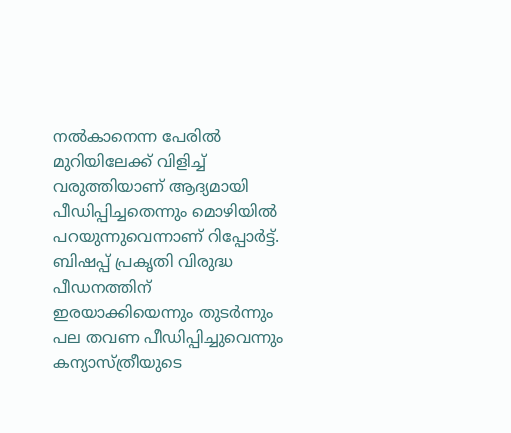നല്‍കാനെന്ന പേരില്‍ മുറിയിലേക്ക് വിളിച്ച് വരുത്തിയാണ് ആദ്യമായി പീഡിപ്പിച്ചതെന്നും മൊഴിയില്‍ പറയുന്നുവെന്നാണ് റിപ്പോര്‍ട്ട്. ബിഷപ്പ് പ്രകൃതി വിരുദ്ധ പീഡനത്തിന് ഇരയാക്കിയെന്നും തുടര്‍ന്നും പല തവണ പീഡിപ്പിച്ചുവെന്നും കന്യാസ്ത്രീയുടെ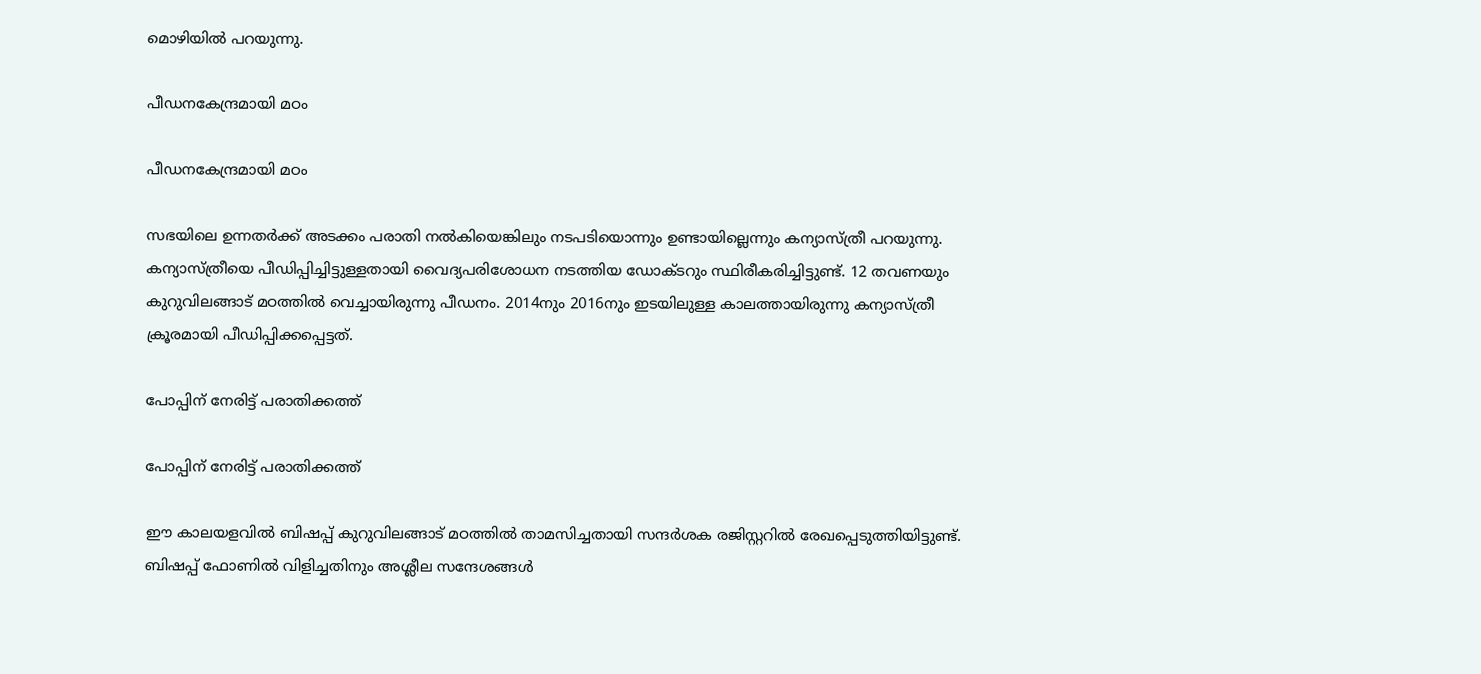മൊഴിയില്‍ പറയുന്നു.

പീഡനകേന്ദ്രമായി മഠം

പീഡനകേന്ദ്രമായി മഠം

സഭയിലെ ഉന്നതര്‍ക്ക് അടക്കം പരാതി നല്‍കിയെങ്കിലും നടപടിയൊന്നും ഉണ്ടായില്ലെന്നും കന്യാസ്ത്രീ പറയുന്നു. കന്യാസ്ത്രീയെ പീഡിപ്പിച്ചിട്ടുള്ളതായി വൈദ്യപരിശോധന നടത്തിയ ഡോക്ടറും സ്ഥിരീകരിച്ചിട്ടുണ്ട്. 12 തവണയും കുറുവിലങ്ങാട് മഠത്തില്‍ വെച്ചായിരുന്നു പീഡനം. 2014നും 2016നും ഇടയിലുള്ള കാലത്തായിരുന്നു കന്യാസ്ത്രീ ക്രൂരമായി പീഡിപ്പിക്കപ്പെട്ടത്.

പോപ്പിന് നേരിട്ട് പരാതിക്കത്ത്

പോപ്പിന് നേരിട്ട് പരാതിക്കത്ത്

ഈ കാലയളവില്‍ ബിഷപ്പ് കുറുവിലങ്ങാട് മഠത്തില്‍ താമസിച്ചതായി സന്ദര്‍ശക രജിസ്റ്ററില്‍ രേഖപ്പെടുത്തിയിട്ടുണ്ട്. ബിഷപ്പ് ഫോണില്‍ വിളിച്ചതിനും അശ്ലീല സന്ദേശങ്ങള്‍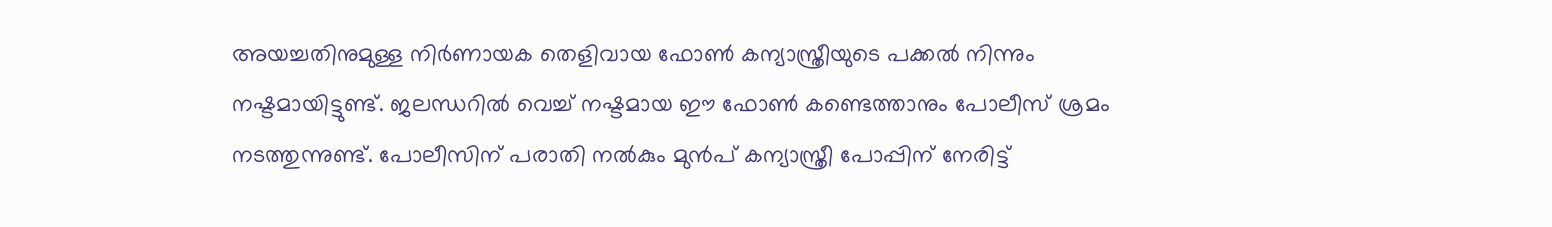അയച്ചതിനുമുള്ള നിര്‍ണായക തെളിവായ ഫോണ്‍ കന്യാസ്ത്രീയുടെ പക്കല്‍ നിന്നും നഷ്ടമായിട്ടുണ്ട്. ജലന്ധറില്‍ വെച്ച് നഷ്ടമായ ഈ ഫോണ്‍ കണ്ടെത്താനും പോലീസ് ശ്രമം നടത്തുന്നുണ്ട്. പോലീസിന് പരാതി നല്‍കും മുന്‍പ് കന്യാസ്ത്രീ പോപ്പിന് നേരിട്ട്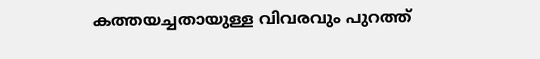കത്തയച്ചതായുള്ള വിവരവും പുറത്ത്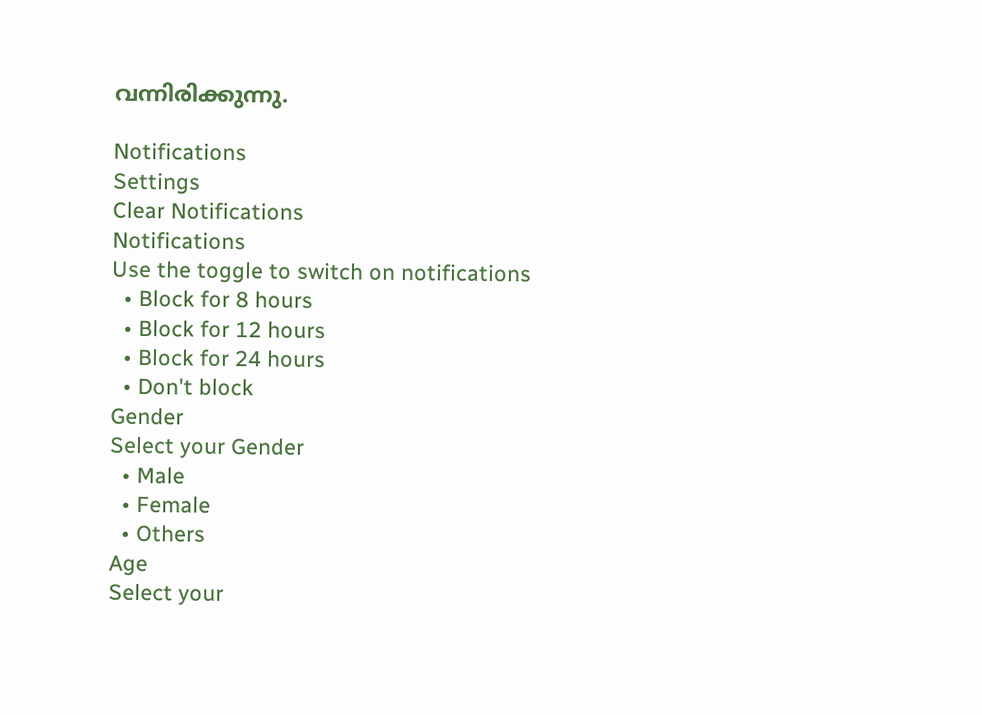വന്നിരിക്കുന്നു.

Notifications
Settings
Clear Notifications
Notifications
Use the toggle to switch on notifications
  • Block for 8 hours
  • Block for 12 hours
  • Block for 24 hours
  • Don't block
Gender
Select your Gender
  • Male
  • Female
  • Others
Age
Select your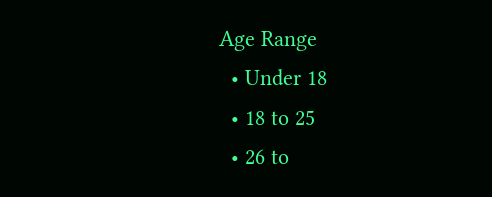Age Range
  • Under 18
  • 18 to 25
  • 26 to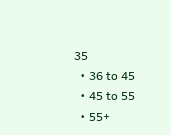35
  • 36 to 45
  • 45 to 55
  • 55+